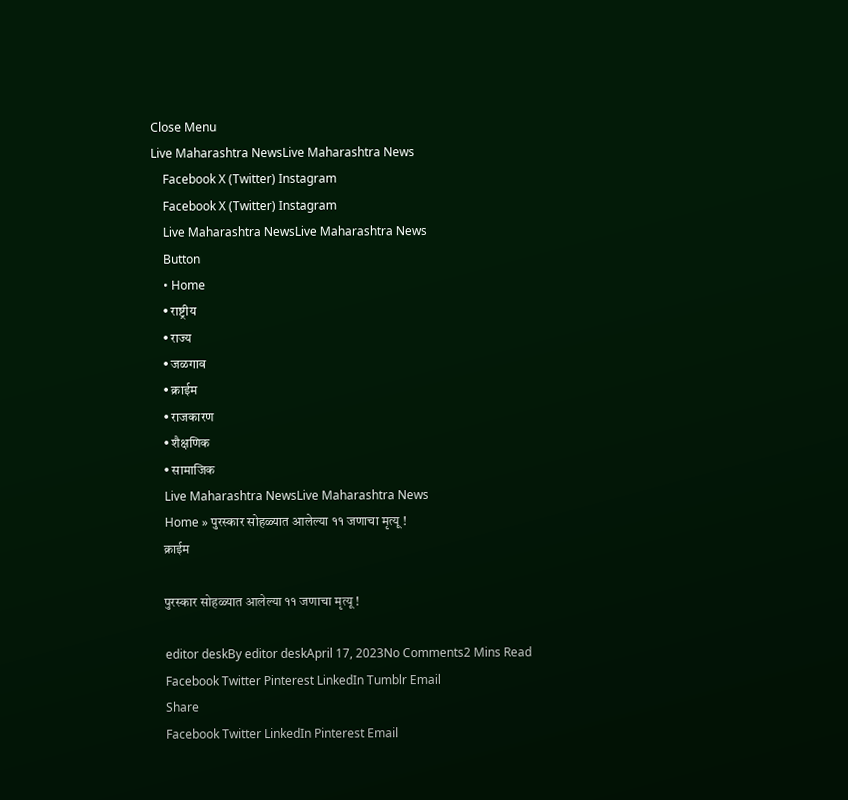Close Menu
Live Maharashtra NewsLive Maharashtra News
    Facebook X (Twitter) Instagram
    Facebook X (Twitter) Instagram
    Live Maharashtra NewsLive Maharashtra News
    Button
    • Home
    • राष्ट्रीय
    • राज्य
    • जळगाव
    • क्राईम
    • राजकारण
    • शैक्षणिक
    • सामाजिक
    Live Maharashtra NewsLive Maharashtra News
    Home » पुरस्कार सोहळ्यात आलेल्या ११ जणाचा मृत्यू !
    क्राईम

    पुरस्कार सोहळ्यात आलेल्या ११ जणाचा मृत्यू !

    editor deskBy editor deskApril 17, 2023No Comments2 Mins Read
    Facebook Twitter Pinterest LinkedIn Tumblr Email
    Share
    Facebook Twitter LinkedIn Pinterest Email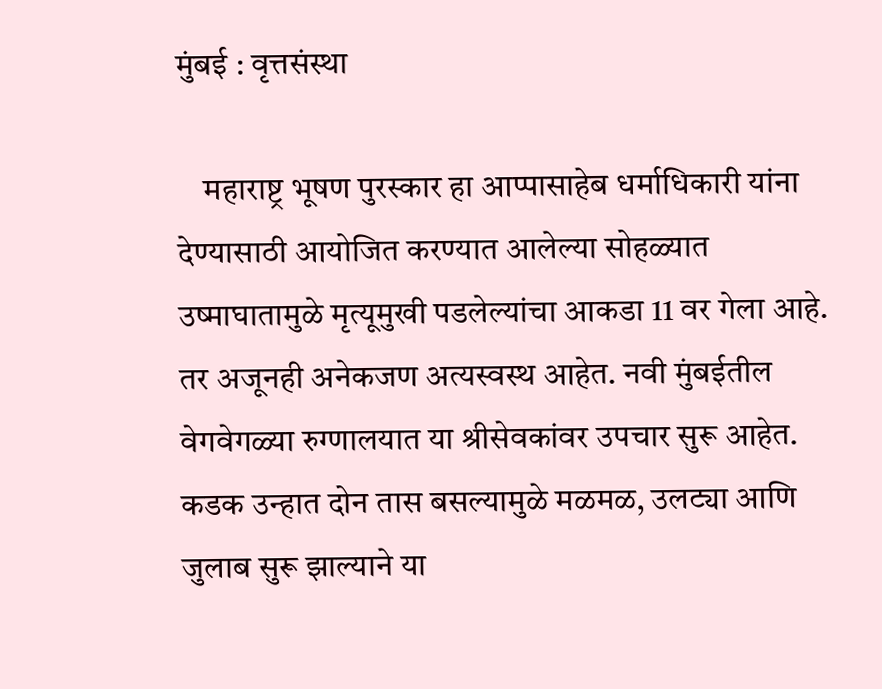मुंबई : वृत्तसंस्था

    महाराष्ट्र भूषण पुरस्कार हा आप्पासाहेब धर्माधिकारी यांना देण्यासाठी आयोजित करण्यात आलेल्या सोहळ्यात उष्माघातामुळे मृत्यूमुखी पडलेल्यांचा आकडा 11 वर गेला आहे. तर अजूनही अनेकजण अत्यस्वस्थ आहेत. नवी मुंबईतील वेगवेगळ्या रुग्णालयात या श्रीसेवकांवर उपचार सुरू आहेत. कडक उन्हात दोन तास बसल्यामुळे मळमळ, उलट्या आणि जुलाब सुरू झाल्याने या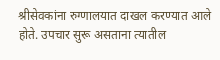श्रीसेवकांना रुग्णालयात दाखल करण्यात आले होते. उपचार सुरू असताना त्यातील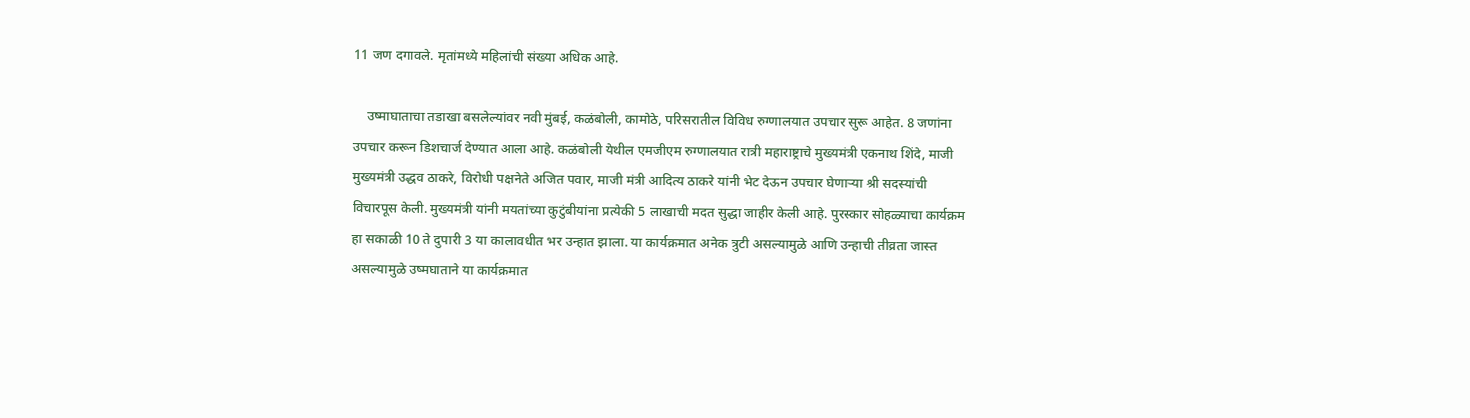11 जण दगावले. मृतांमध्ये महिलांची संख्या अधिक आहे.

    उष्माघाताचा तडाखा बसलेल्यांवर नवी मुंबई, कळंबोली, कामोठे, परिसरातील विविध रुग्णालयात उपचार सुरू आहेत. 8 जणांना उपचार करून डिशचार्ज देण्यात आला आहे. कळंबोली येथील एमजीएम रुग्णालयात रात्री महाराष्ट्राचे मुख्यमंत्री एकनाथ शिंदे, माजी मुख्यमंत्री उद्धव ठाकरे, विरोधी पक्षनेते अजित पवार, माजी मंत्री आदित्य ठाकरे यांनी भेट देऊन उपचार घेणाऱ्या श्री सदस्यांची विचारपूस केली. मुख्यमंत्री यांनी मयतांच्या कुटुंबीयांना प्रत्येकी 5 लाखाची मदत सुद्धा जाहीर केली आहे. पुरस्कार सोहळ्याचा कार्यक्रम हा सकाळी 10 ते दुपारी 3 या कालावधीत भर उन्हात झाला. या कार्यक्रमात अनेक त्रुटी असल्यामुळे आणि उन्हाची तीव्रता जास्त असल्यामुळे उष्मघाताने या कार्यक्रमात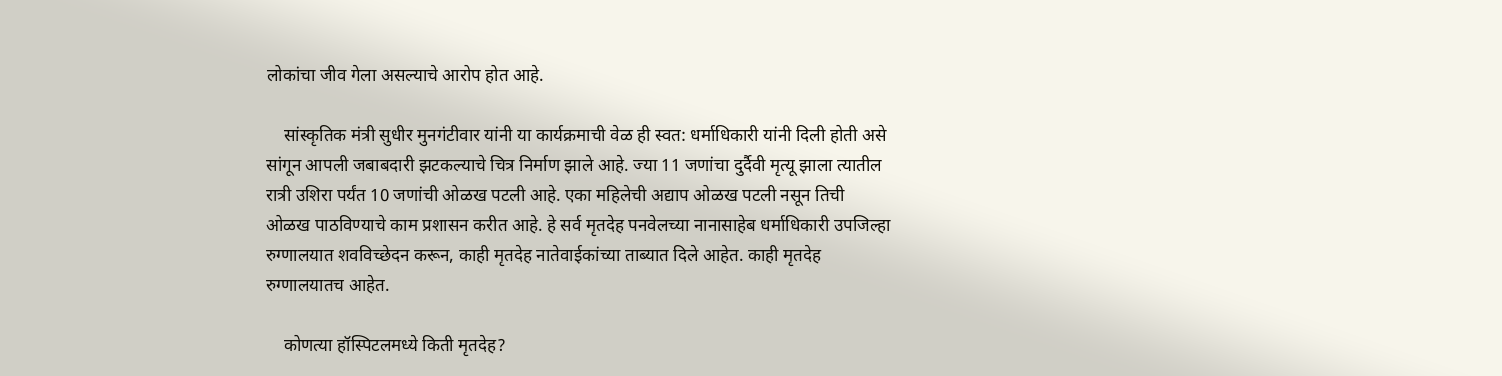लोकांचा जीव गेला असल्याचे आरोप होत आहे.

    सांस्कृतिक मंत्री सुधीर मुनगंटीवार यांनी या कार्यक्रमाची वेळ ही स्वत: धर्माधिकारी यांनी दिली होती असे सांगून आपली जबाबदारी झटकल्याचे चित्र निर्माण झाले आहे. ज्या 11 जणांचा दुर्दैवी मृत्यू झाला त्यातील रात्री उशिरा पर्यंत 10 जणांची ओळख पटली आहे. एका महिलेची अद्याप ओळख पटली नसून तिची ओळख पाठविण्याचे काम प्रशासन करीत आहे. हे सर्व मृतदेह पनवेलच्या नानासाहेब धर्माधिकारी उपजिल्हा रुग्णालयात शवविच्छेदन करून, काही मृतदेह नातेवाईकांच्या ताब्यात दिले आहेत. काही मृतदेह रुग्णालयातच आहेत.

    कोणत्या हॉस्पिटलमध्ये किती मृतदेह?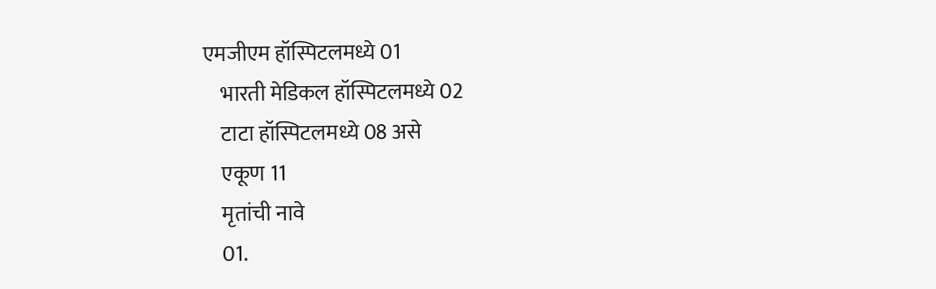एमजीएम हॉस्पिटलमध्ये 01
    भारती मेडिकल हॉस्पिटलमध्ये 02
    टाटा हॉस्पिटलमध्ये 08 असे
    एकूण 11
    मृतांची नावे
    01.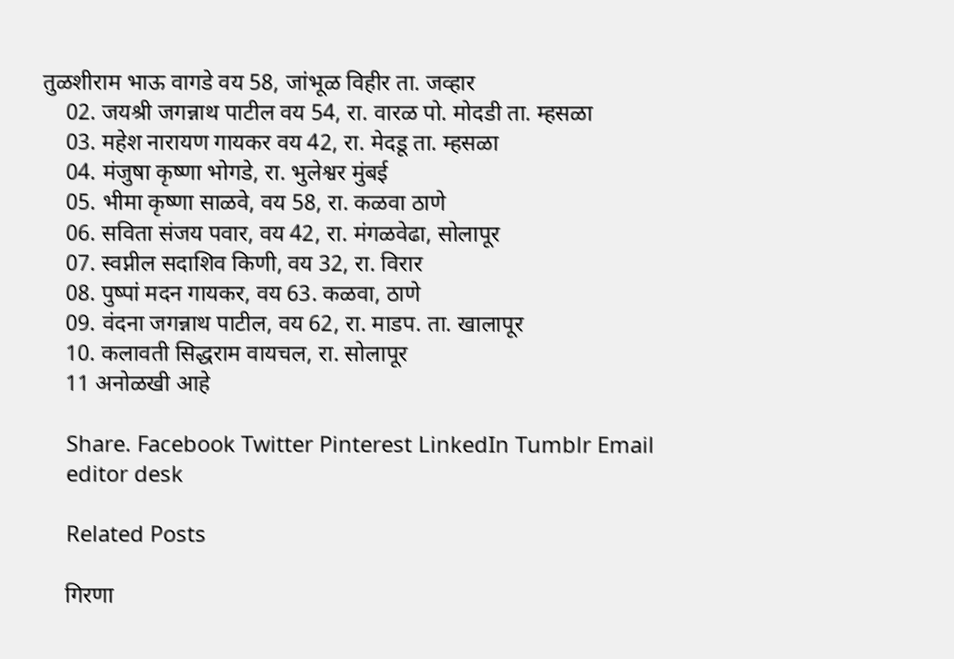तुळशीराम भाऊ वागडे वय 58, जांभूळ विहीर ता. जव्हार
    02. जयश्री जगन्नाथ पाटील वय 54, रा. वारळ पो. मोदडी ता. म्हसळा
    03. महेश नारायण गायकर वय 42, रा. मेदडू ता. म्हसळा
    04. मंजुषा कृष्णा भोगडे, रा. भुलेश्वर मुंबई
    05. भीमा कृष्णा साळवे, वय 58, रा. कळवा ठाणे
    06. सविता संजय पवार, वय 42, रा. मंगळवेढा, सोलापूर
    07. स्वप्नील सदाशिव किणी, वय 32, रा. विरार
    08. पुष्पां मदन गायकर, वय 63. कळवा, ठाणे
    09. वंदना जगन्नाथ पाटील, वय 62, रा. माडप. ता. खालापूर
    10. कलावती सिद्धराम वायचल, रा. सोलापूर
    11 अनोळखी आहे

    Share. Facebook Twitter Pinterest LinkedIn Tumblr Email
    editor desk

    Related Posts

    गिरणा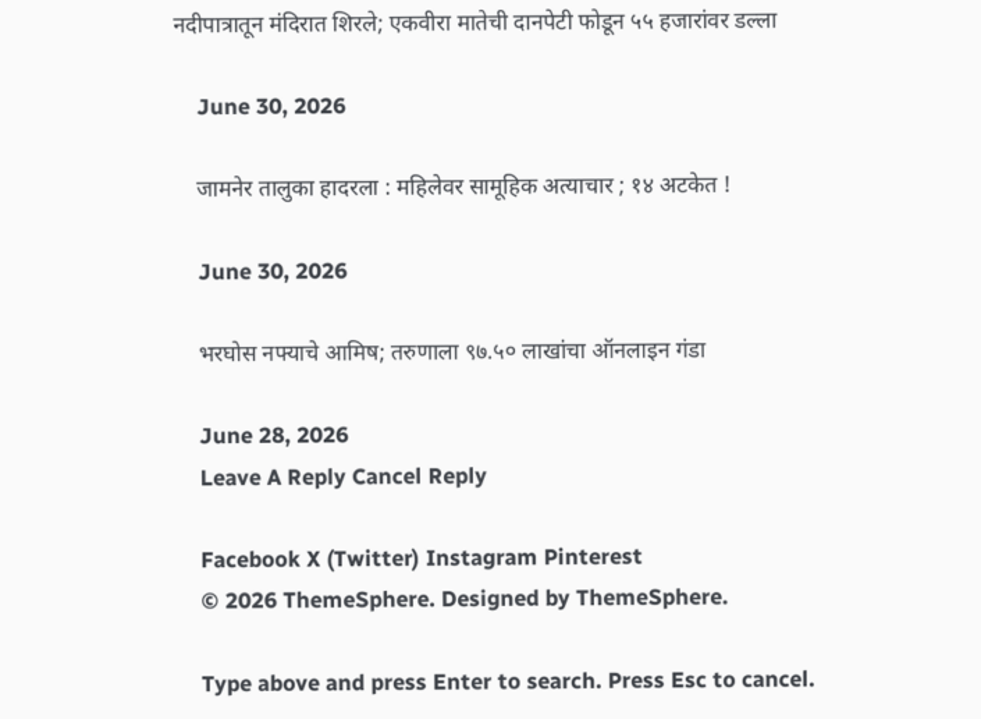नदीपात्रातून मंदिरात शिरले; एकवीरा मातेची दानपेटी फोडून ५५ हजारांवर डल्ला

    June 30, 2026

    जामनेर तालुका हादरला : महिलेवर सामूहिक अत्याचार ; १४ अटकेत !

    June 30, 2026

    भरघोस नफ्याचे आमिष; तरुणाला ९७.५० लाखांचा ऑनलाइन गंडा

    June 28, 2026
    Leave A Reply Cancel Reply

    Facebook X (Twitter) Instagram Pinterest
    © 2026 ThemeSphere. Designed by ThemeSphere.

    Type above and press Enter to search. Press Esc to cancel.